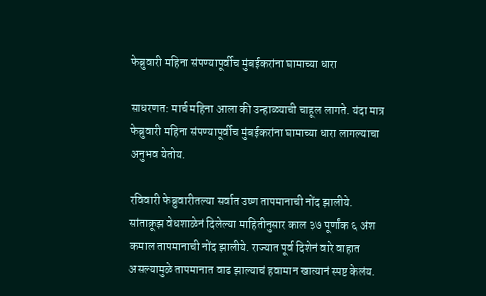फेब्रुवारी महिना संपण्यापूर्वीच मुंबईकरांना घामाच्या धारा

साधरणत: मार्च महिना आला की उन्हाळ्याची चाहूल लागते. यंदा मात्र फेब्रुवारी महिना संपण्यापूर्वीच मुंबईकरांना घामाच्या धारा लागल्याचा अनुभव येतोय.

रविवारी फेब्रुवारीतल्या सर्वात उष्ण तापमानाची नोंद झालीये. सांताक्रूझ वेधशाळेनं दिलेल्या माहितीनुसार काल ३७ पूर्णांक ६ अंश कमाल तापमानाची नोंद झालीये. राज्यात पूर्व दिशेनं वारे वाहात असल्यामुळे तापमानात वाढ झाल्याचं हवामान खात्यानं स्पष्ट केलंय.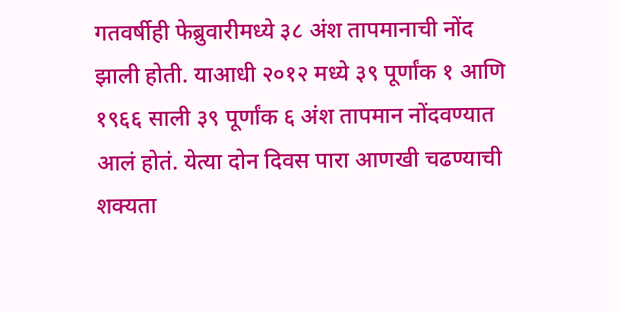गतवर्षीही फेब्रुवारीमध्ये ३८ अंश तापमानाची नोंद झाली होती. याआधी २०१२ मध्ये ३९ पूर्णांक १ आणि १९६६ साली ३९ पूर्णांक ६ अंश तापमान नोंदवण्यात आलं होतं. येत्या दोन दिवस पारा आणखी चढण्याची शक्यता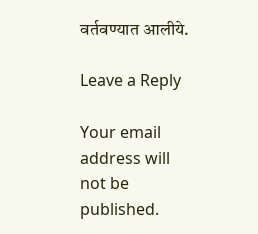वर्तवण्यात आलीये.

Leave a Reply

Your email address will not be published.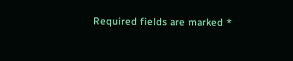Required fields are marked *